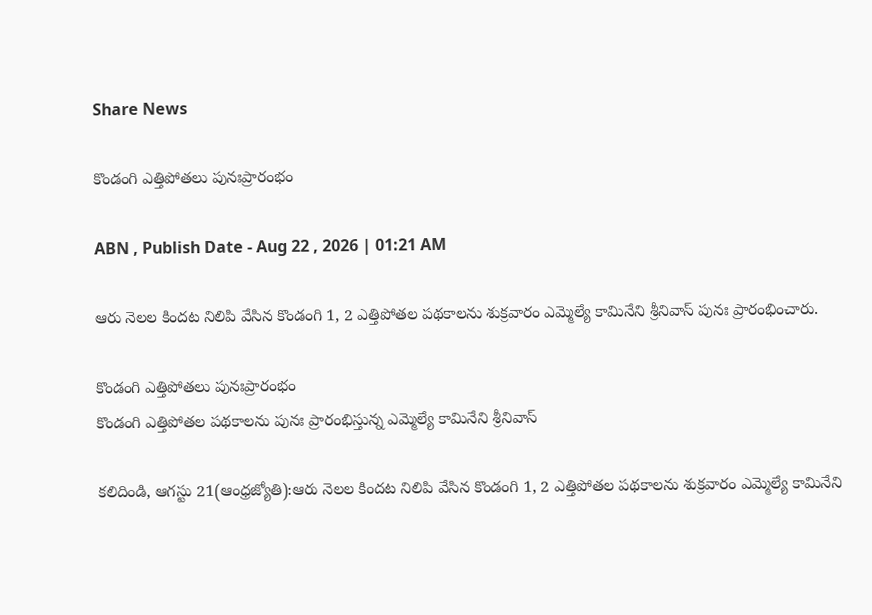Share News

కొండంగి ఎత్తిపోతలు పునఃప్రారంభం

ABN , Publish Date - Aug 22 , 2026 | 01:21 AM

ఆరు నెలల కిందట నిలిపి వేసిన కొండంగి 1, 2 ఎత్తిపోతల పథకాలను శుక్రవారం ఎమ్మెల్యే కామినేని శ్రీనివాస్‌ పునః ప్రారంభించారు.

కొండంగి ఎత్తిపోతలు పునఃప్రారంభం
కొండంగి ఎత్తిపోతల పథకాలను పునః ప్రారంభిస్తున్న ఎమ్మెల్యే కామినేని శ్రీనివాస్‌

కలిదిండి, ఆగస్టు 21(ఆంధ్రజ్యోతి):ఆరు నెలల కిందట నిలిపి వేసిన కొండంగి 1, 2 ఎత్తిపోతల పథకాలను శుక్రవారం ఎమ్మెల్యే కామినేని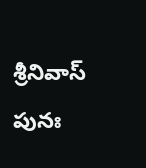శ్రీనివాస్‌ పునః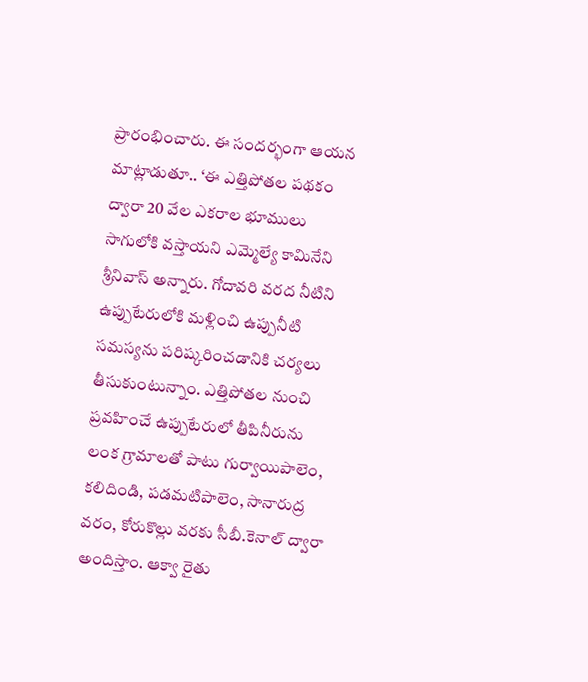ప్రారంభించారు. ఈ సందర్భంగా ఆయన మాట్లాడుతూ.. ‘ఈ ఎత్తిపోతల పథకం ద్వారా 20 వేల ఎకరాల భూములు సాగులోకి వస్తాయని ఎమ్మెల్యే కామినేని శ్రీనివాస్‌ అన్నారు. గోదావరి వరద నీటిని ఉప్పుటేరులోకి మళ్లించి ఉప్పునీటి సమస్యను పరిష్కరించడానికి చర్యలు తీసుకుంటున్నాం. ఎత్తిపోతల నుంచి ప్రవహించే ఉప్పుటేరులో తీపినీరును లంక గ్రామాలతో పాటు గుర్వాయిపాలెం, కలిదిండి, పడమటిపాలెం, సానారుద్ర వరం, కోరుకొల్లు వరకు సీబీ.కెనాల్‌ ద్వారా అందిస్తాం. ఆక్వా రైతు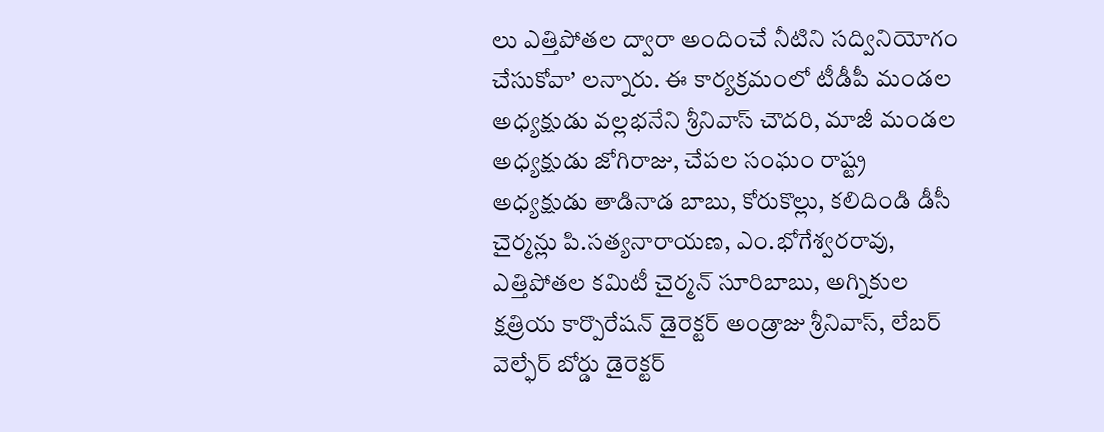లు ఎత్తిపోతల ద్వారా అందించే నీటిని సద్వినియోగం చేసుకోవా’ లన్నారు. ఈ కార్యక్రమంలో టీడీపీ మండల అధ్యక్షుడు వల్లభనేని శ్రీనివాస్‌ చౌదరి, మాజీ మండల అధ్యక్షుడు జోగిరాజు, చేపల సంఘం రాష్ట్ర అధ్యక్షుడు తాడినాడ బాబు, కోరుకొల్లు, కలిదిండి డీసీ చైర్మన్లు పి.సత్యనారాయణ, ఎం.భోగేశ్వరరావు, ఎత్తిపోతల కమిటీ చైర్మన్‌ సూరిబాబు, అగ్నికుల క్షత్రియ కార్పొరేషన్‌ డైరెక్టర్‌ అండ్రాజు శ్రీనివాస్‌, లేబర్‌ వెల్ఫేర్‌ బోర్డు డైరెక్టర్‌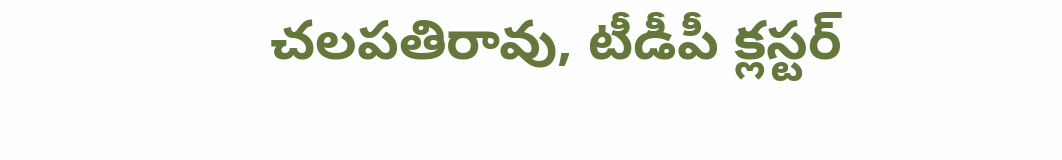చలపతిరావు, టీడీపీ క్లస్టర్‌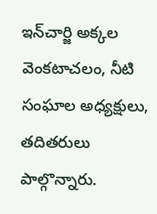ఇన్‌చార్జి అక్కల వెంకటాచలం, నీటి సంఘాల అధ్యక్షులు, తదితరులు పాల్గొన్నారు.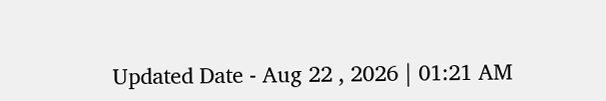Updated Date - Aug 22 , 2026 | 01:21 AM